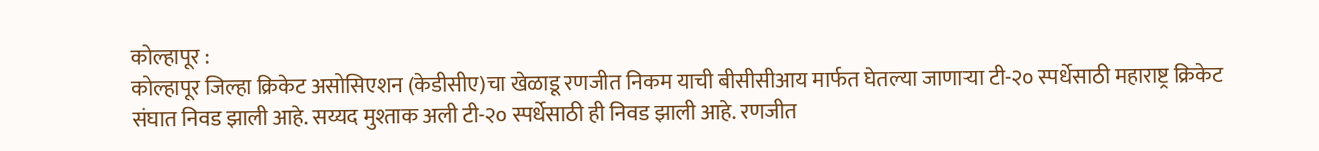कोल्हापूर :
कोल्हापूर जिल्हा क्रिकेट असोसिएशन (केडीसीए)चा खेळाडू रणजीत निकम याची बीसीसीआय मार्फत घेतल्या जाणाऱ्या टी-२० स्पर्धेसाठी महाराष्ट्र क्रिकेट संघात निवड झाली आहे. सय्यद मुश्ताक अली टी-२० स्पर्धेसाठी ही निवड झाली आहे. रणजीत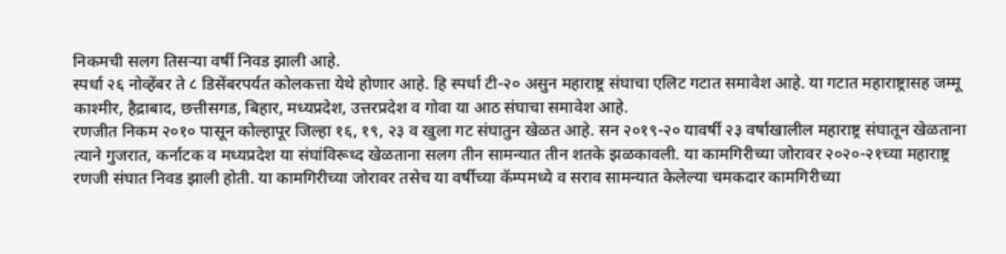निकमची सलग तिसऱ्या वर्षी निवड झाली आहे.
स्पर्धा २६ नोव्हेंबर ते ८ डिसेंबरपर्यत कोलकत्ता येथे होणार आहे. हि स्पर्धा टी-२० असुन महाराष्ट्र संघाचा एलिट गटात समावेश आहे. या गटात महाराष्ट्रासह जम्मू काश्मीर, हैद्राबाद, छत्तीसगड, बिहार, मध्यप्रदेश, उत्तरप्रदेश व गोवा या आठ संघाचा समावेश आहे.
रणजीत निकम २०१० पासून कोल्हापूर जिल्हा १६, १९, २३ व खुला गट संघातुन खेळत आहे. सन २०१९-२० यावर्षी २३ वर्षाखालील महाराष्ट्र संघातून खेळताना त्याने गुजरात, कर्नाटक व मध्यप्रदेश या संघांविरूध्द खेळताना सलग तीन सामन्यात तीन शतके झळकावली. या कामगिरीच्या जोरावर २०२०-२१च्या महाराष्ट्र रणजी संघात निवड झाली होती. या कामगिरीच्या जोरावर तसेच या वर्षीच्या कॅम्पमध्ये व सराव सामन्यात केलेल्या चमकदार कामगिरीच्या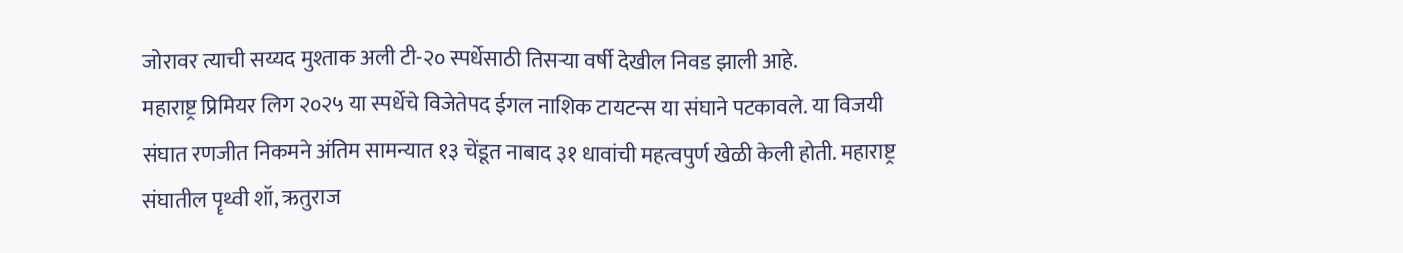जोरावर त्याची सय्यद मुश्ताक अली टी-२० स्पर्धेसाठी तिसऱ्या वर्षी देखील निवड झाली आहे.
महाराष्ट्र प्रिमियर लिग २०२५ या स्पर्धेचे विजेतेपद ईगल नाशिक टायटन्स या संघाने पटकावले. या विजयी संघात रणजीत निकमने अंतिम सामन्यात १३ चेंडूत नाबाद ३१ धावांची महत्वपुर्ण खेळी केली होती. महाराष्ट्र संघातील पॄथ्वी शॉ, ऋतुराज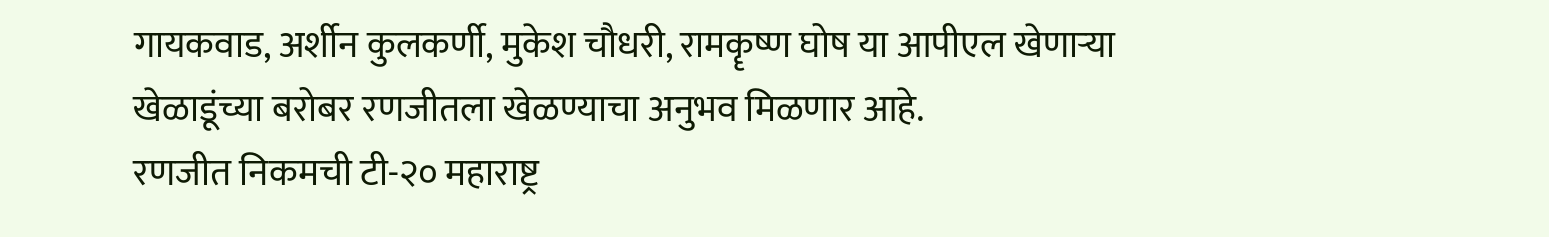गायकवाड, अर्शीन कुलकर्णी, मुकेश चौधरी, रामकॄष्ण घोष या आपीएल खेणाऱ्या खेळाडूंच्या बरोबर रणजीतला खेळण्याचा अनुभव मिळणार आहे.
रणजीत निकमची टी-२० महाराष्ट्र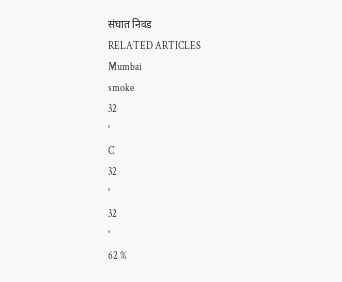संघात निवड
RELATED ARTICLES
Mumbai
smoke
32
°
C
32
°
32
°
62 %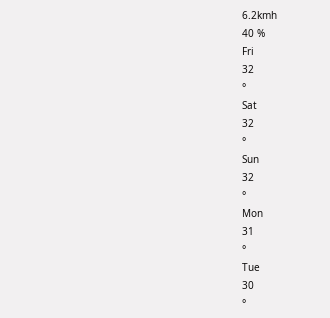6.2kmh
40 %
Fri
32
°
Sat
32
°
Sun
32
°
Mon
31
°
Tue
30
°